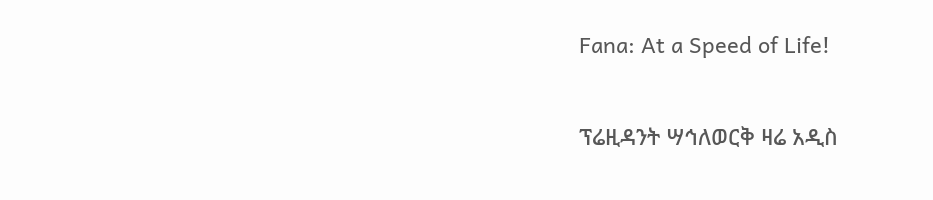Fana: At a Speed of Life!

ፕሬዚዳንት ሣኅለወርቅ ዛሬ አዲስ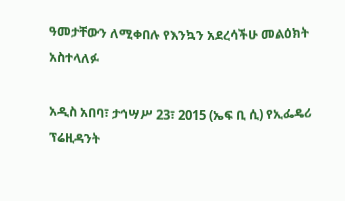ዓመታቸውን ለሚቀበሉ የእንኳን አደረሳችሁ መልዕክት አስተላለፉ

አዲስ አበባ፣ ታኅሣሥ 23፣ 2015 (ኤፍ ቢ ሲ) የኢፌዴሪ ፕሬዚዳንት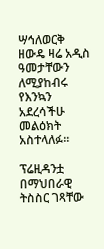ሣኅለወርቅ ዘውዴ ዛሬ አዲስ ዓመታቸውን ለሚያከብሩ የእንኳን አደረሳችሁ መልዕክት አስተላለፉ፡፡

ፕሬዚዳንቷ በማህበራዊ ትስስር ገጻቸው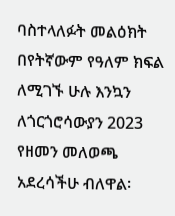ባስተላለፉት መልዕክት በየትኛውም የዓለም ክፍል ለሚገኙ ሁሉ እንኳን ለጎርጎሮሳውያን 2023 የዘመን መለወጫ አደረሳችሁ ብለዋል፡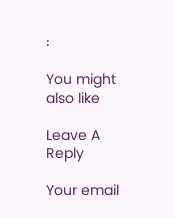፡

You might also like

Leave A Reply

Your email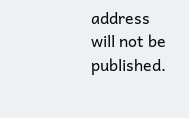address will not be published.